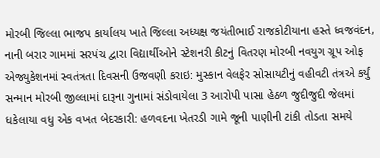મોરબી જિલ્લા ભાજપ કાર્યાલય ખાતે જિલ્લા અધ્યક્ષ જયંતીભાઈ રાજકોટીયાના હસ્તે ધ્વજવંદન, નાની બરાર ગામમાં સરપંચ દ્વારા વિદ્યાર્થીઓને સ્ટેશનરી કીટનું વિતરણ મોરબી નવયુગ ગ્રૂપ ઓફ એજ્યુકેશનમાં સ્વતંત્રતા દિવસની ઉજવણી કરાઇ: મુસ્કાન વેલફેર સોસાયટીનું વહીવટી તંત્રએ કર્યું સન્માન મોરબી જીલ્લામાં દારૂના ગુનામાં સંડોવાયેલા 3 આરોપી પાસા હેઠળ જુદીજુદી જેલમાં ધકેલાયા વધુ એક વખત બેદરકારી: હળવદના ખેતરડી ગામે જૂની પાણીની ટાંકી તોડતા સમયે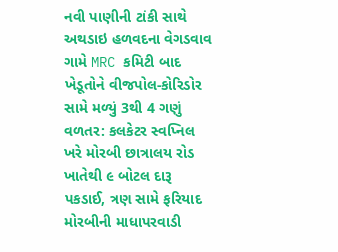નવી પાણીની ટાંકી સાથે અથડાઇ હળવદના વેગડવાવ ગામે MRC કમિટી બાદ ખેડૂતોને વીજપોલ-કોરિડોર સામે મળ્યું 3થી 4 ગણું વળતર: કલકેટર સ્વપ્નિલ ખરે મોરબી છાત્રાલય રોડ ખાતેથી ૯ બોટલ દારૂ પકડાઈ, ત્રણ સામે ફરિયાદ મોરબીની માધાપરવાડી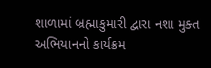શાળામાં બ્રહ્માકુમારી દ્વારા નશા મુક્ત અભિયાનનો કાર્યક્રમ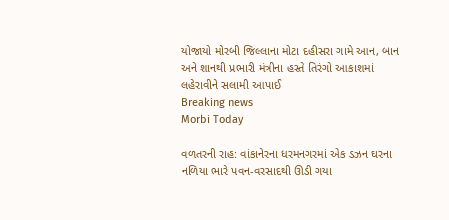યોજાયો મોરબી જિલ્લાના મોટા દહીસરા ગામે આન, બાન અને શાનથી પ્રભારી મંત્રીના હસ્તે તિરંગો આકાશમાં લહેરાવીને સલામી આપાઈ
Breaking news
Morbi Today

વળતરની રાહ: વાંકાનેરના ધરમનગરમાં એક ડઝન ઘરના નળિયા ભારે પવન-વરસાદથી ઊડી ગયા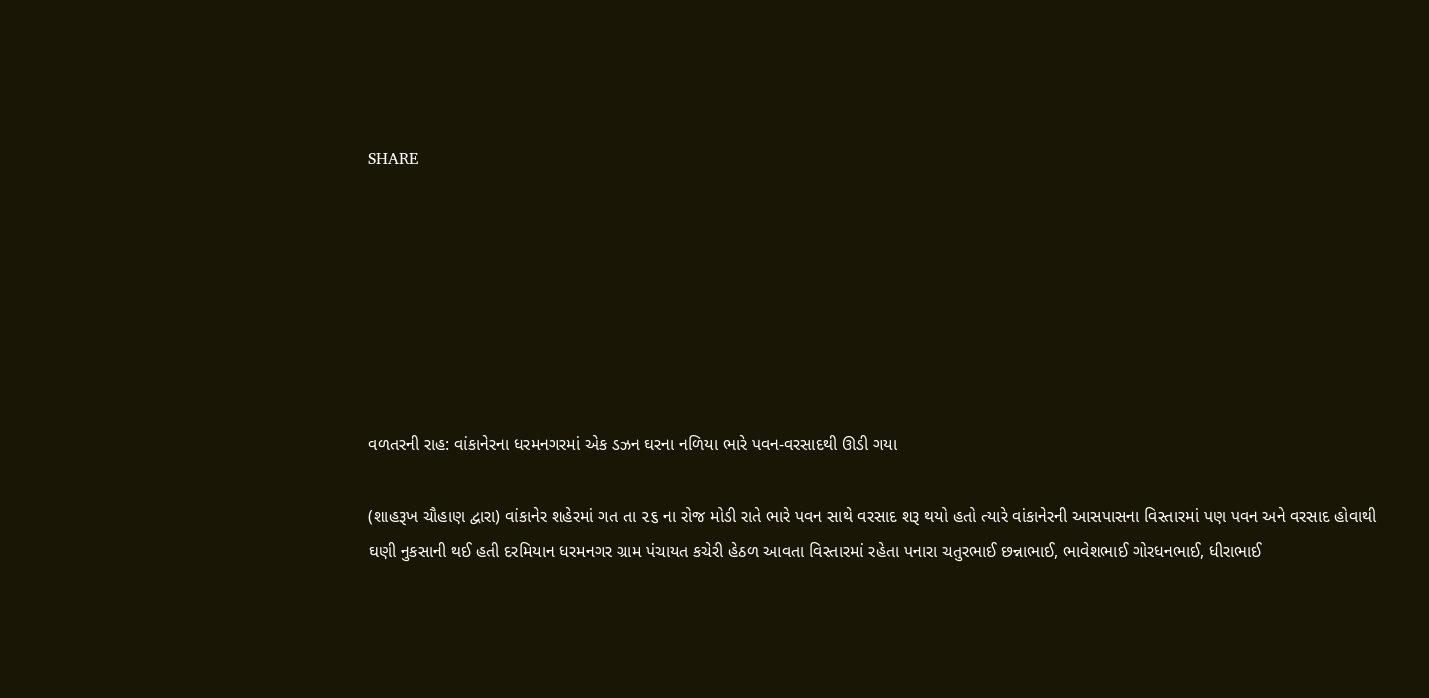SHARE







વળતરની રાહ: વાંકાનેરના ધરમનગરમાં એક ડઝન ઘરના નળિયા ભારે પવન-વરસાદથી ઊડી ગયા

(શાહરૂખ ચૌહાણ દ્વારા) વાંકાનેર શહેરમાં ગત તા ૨૬ ના રોજ મોડી રાતે ભારે પવન સાથે વરસાદ શરૂ થયો હતો ત્યારે વાંકાનેરની આસપાસના વિસ્તારમાં પણ પવન અને વરસાદ હોવાથી ઘણી નુકસાની થઈ હતી દરમિયાન ધરમનગર ગ્રામ પંચાયત કચેરી હેઠળ આવતા વિસ્તારમાં રહેતા પનારા ચતુરભાઈ છન્નાભાઈ, ભાવેશભાઈ ગોરધનભાઈ, ધીરાભાઈ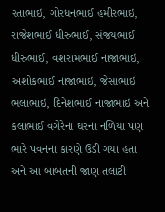રતાભાઇ, ગોરધનભાઈ હમીરભાઇ, રાજેશભાઈ ધીરુભાઈ, સંજયભાઈ ધીરુભાઈ, વશરામભાઈ નાજાભાઇ, અશોકભાઈ નાજાભાઇ, જેસાભાઇ ભલાભાઇ, દિનેશભાઈ નાજાભાઇ અને કલાભાઈ વગેરેના ઘરના નળિયા પણ ભારે પવનના કારણે ઉડી ગયા હતા અને આ બાબતની જાણ તલાટી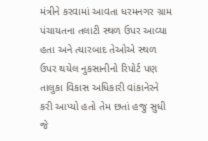મંત્રીને કરવામાં આવતા ધરમનગર ગ્રામ પંચાયતના તલાટી સ્થળ ઉપર આવ્યા હતા અને ત્યારબાદ તેઓએ સ્થળ ઉપર થયેલ નુકસાનીનો રિપોર્ટ પણ તાલુકા વિકાસ અધિકારી વાંકાનેરને કરી આપ્યો હતો તેમ છતાં હજુ સુધી જે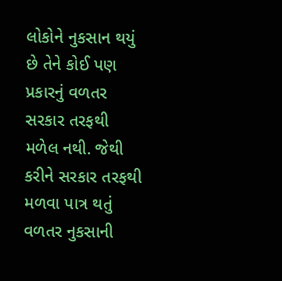લોકોને નુકસાન થયું છે તેને કોઈ પણ પ્રકારનું વળતર સરકાર તરફથી મળેલ નથી. જેથી કરીને સરકાર તરફથી મળવા પાત્ર થતું વળતર નુકસાની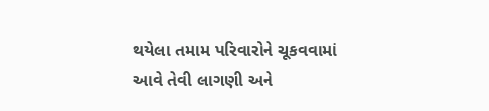થયેલા તમામ પરિવારોને ચૂકવવામાં આવે તેવી લાગણી અને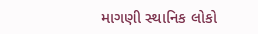માગણી સ્થાનિક લોકો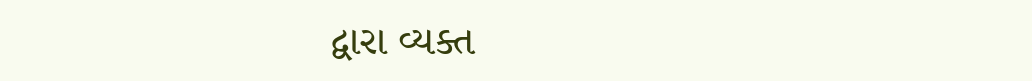દ્વારા વ્યક્ત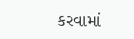કરવામાં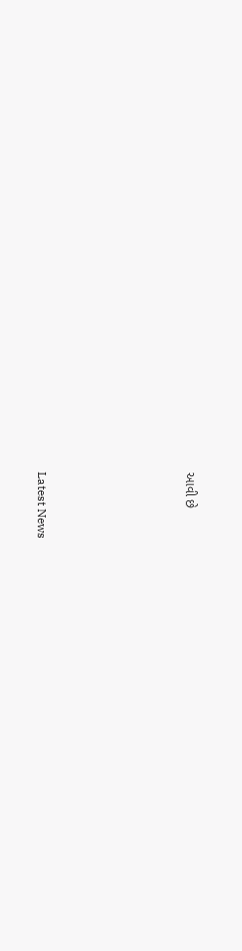આવી છે






Latest News